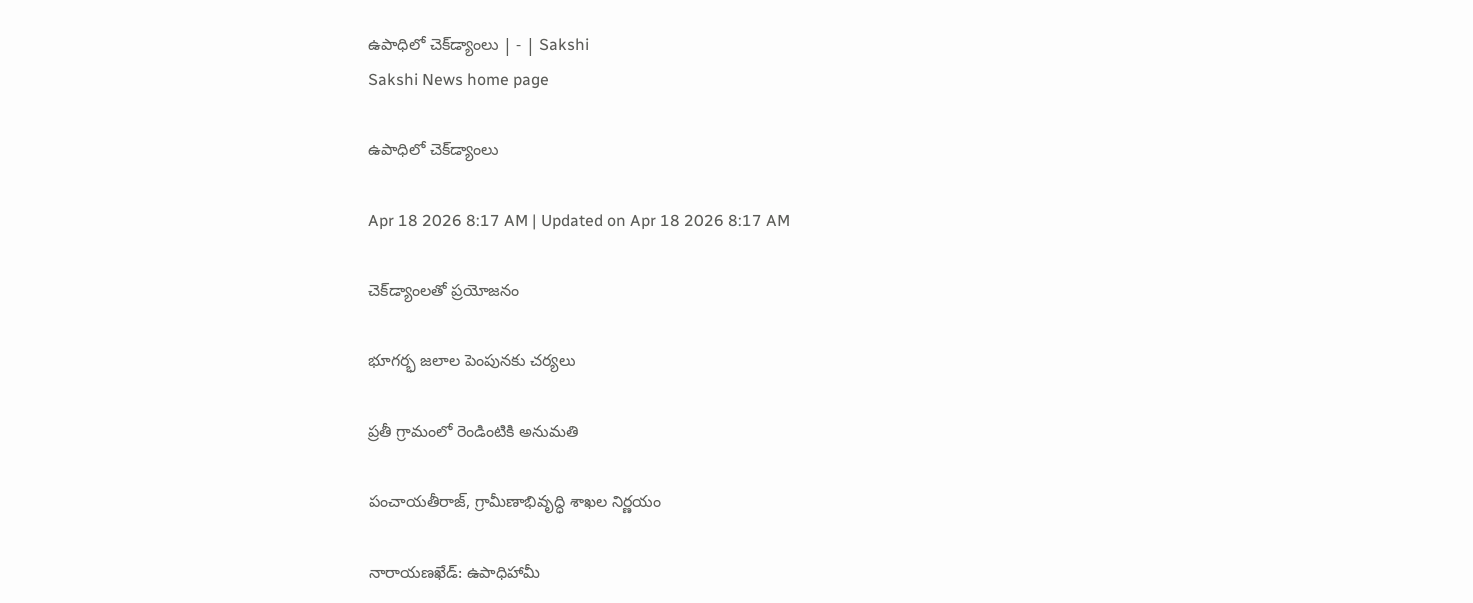ఉపాధిలో చెక్‌డ్యాంలు | - | Sakshi
Sakshi News home page

ఉపాధిలో చెక్‌డ్యాంలు

Apr 18 2026 8:17 AM | Updated on Apr 18 2026 8:17 AM

చెక్‌డ్యాంలతో ప్రయోజనం

భూగర్భ జలాల పెంపునకు చర్యలు

ప్రతీ గ్రామంలో రెండింటికి అనుమతి

పంచాయతీరాజ్‌, గ్రామీణాభివృద్ధి శాఖల నిర్ణయం

నారాయణఖేడ్‌: ఉపాధిహామీ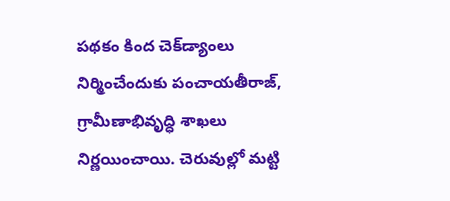పథకం కింద చెక్‌డ్యాంలు నిర్మించేందుకు పంచాయతీరాజ్‌, గ్రామీణాభివృద్ధి శాఖలు నిర్ణయించాయి. చెరువుల్లో మట్టి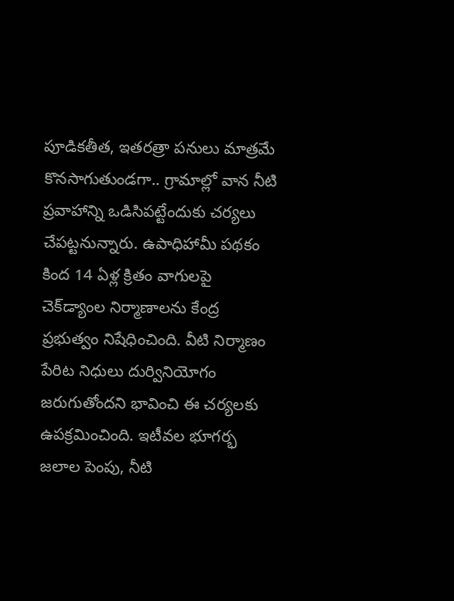పూడికతీత, ఇతరత్రా పనులు మాత్రమే కొనసాగుతుండగా.. గ్రామాల్లో వాన నీటి ప్రవాహాన్ని ఒడిసిపట్టేందుకు చర్యలు చేపట్టనున్నారు. ఉపాధిహామీ పథకం కింద 14 ఏళ్ల క్రితం వాగులపై చెక్‌డ్యాంల నిర్మాణాలను కేంద్ర ప్రభుత్వం నిషేధించింది. వీటి నిర్మాణం పేరిట నిధులు దుర్వినియోగం జరుగుతోందని భావించి ఈ చర్యలకు ఉపక్రమించింది. ఇటీవల భూగర్భ జలాల పెంపు, నీటి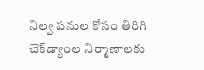నిల్వ పనుల కోసం తిరిగి చెక్‌డ్యాంల నిర్మాణాలకు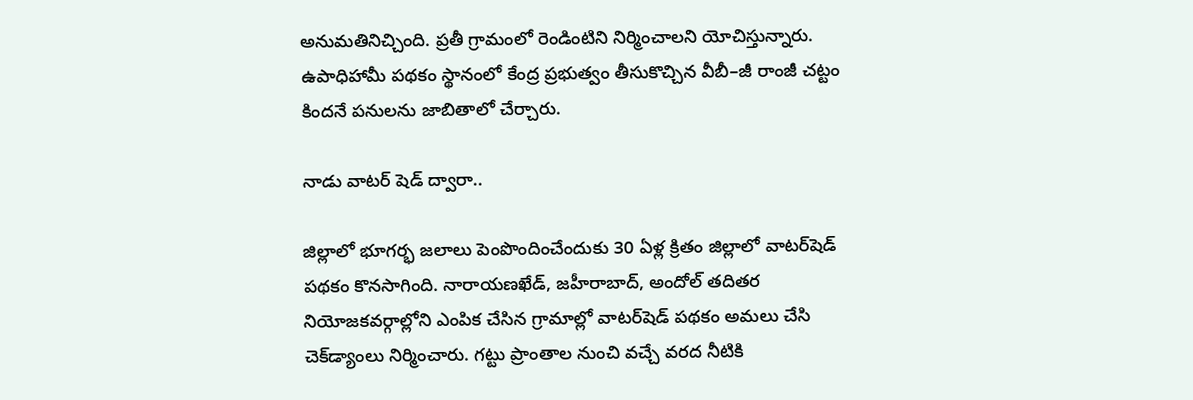అనుమతినిచ్చింది. ప్రతీ గ్రామంలో రెండింటిని నిర్మించాలని యోచిస్తున్నారు. ఉపాధిహామీ పథకం స్థానంలో కేంద్ర ప్రభుత్వం తీసుకొచ్చిన వీబీ–జీ రాంజీ చట్టం కిందనే పనులను జాబితాలో చేర్చారు.

నాడు వాటర్‌ షెడ్‌ ద్వారా..

జిల్లాలో భూగర్భ జలాలు పెంపొందించేందుకు 30 ఏళ్ల క్రితం జిల్లాలో వాటర్‌షెడ్‌ పథకం కొనసాగింది. నారాయణఖేడ్‌, జహీరాబాద్‌, అందోల్‌ తదితర నియోజకవర్గాల్లోని ఎంపిక చేసిన గ్రామాల్లో వాటర్‌షెడ్‌ పథకం అమలు చేసి చెక్‌డ్యాంలు నిర్మించారు. గట్టు ప్రాంతాల నుంచి వచ్చే వరద నీటికి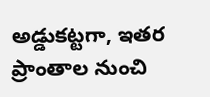అడ్డుకట్టగా, ఇతర ప్రాంతాల నుంచి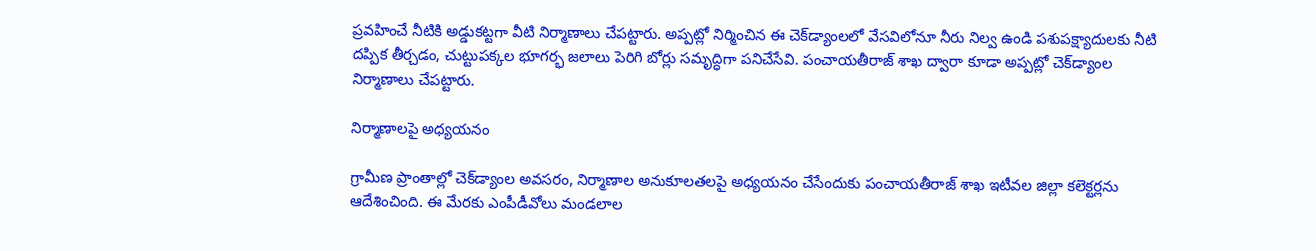ప్రవహించే నీటికి అడ్డుకట్టగా వీటి నిర్మాణాలు చేపట్టారు. అప్పట్లో నిర్మించిన ఈ చెక్‌డ్యాంలలో వేసవిలోనూ నీరు నిల్వ ఉండి పశుపక్ష్యాదులకు నీటి దప్పిక తీర్చడం, చుట్టుపక్కల భూగర్భ జలాలు పెరిగి బోర్లు సమృద్ధిగా పనిచేసేవి. పంచాయతీరాజ్‌ శాఖ ద్వారా కూడా అప్పట్లో చెక్‌డ్యాంల నిర్మాణాలు చేపట్టారు.

నిర్మాణాలపై అధ్యయనం

గ్రామీణ ప్రాంతాల్లో చెక్‌డ్యాంల అవసరం, నిర్మాణాల అనుకూలతలపై అధ్యయనం చేసేందుకు పంచాయతీరాజ్‌ శాఖ ఇటీవల జిల్లా కలెక్టర్లను ఆదేశించింది. ఈ మేరకు ఎంపీడీవోలు మండలాల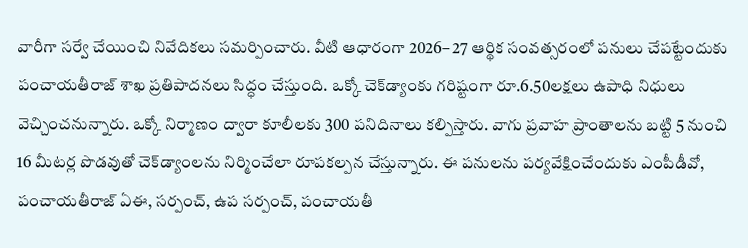వారీగా సర్వే చేయించి నివేదికలు సమర్పించారు. వీటి ఆధారంగా 2026– 27 ఆర్థిక సంవత్సరంలో పనులు చేపట్టేందుకు పంచాయతీరాజ్‌ శాఖ ప్రతిపాదనలు సిద్ధం చేస్తుంది. ఒక్కో చెక్‌డ్యాంకు గరిష్టంగా రూ.6.50లక్షలు ఉపాధి నిధులు వెచ్చించనున్నారు. ఒక్కో నిర్మాణం ద్వారా కూలీలకు 300 పనిదినాలు కల్పిస్తారు. వాగు ప్రవాహ ప్రాంతాలను బట్టి 5 నుంచి 16 మీటర్ల పొడవుతో చెక్‌డ్యాంలను నిర్మించేలా రూపకల్పన చేస్తున్నారు. ఈ పనులను పర్యవేక్షించేందుకు ఎంపీడీవో, పంచాయతీరాజ్‌ ఏఈ, సర్పంచ్‌, ఉప సర్పంచ్‌, పంచాయతీ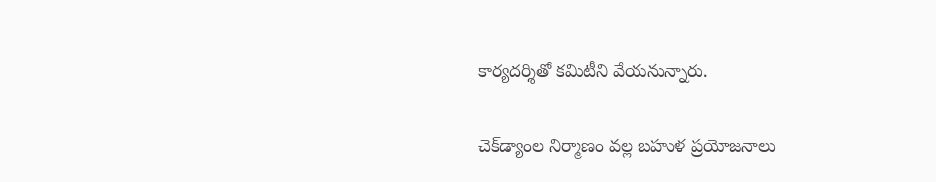కార్యదర్శితో కమిటీని వేయనున్నారు.

చెక్‌డ్యాంల నిర్మాణం వల్ల బహుళ ప్రయోజనాలు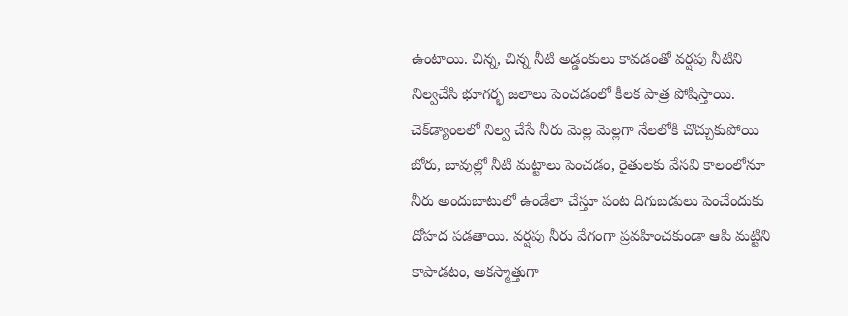ఉంటాయి. చిన్న, చిన్న నీటి అడ్డంకులు కావడంతో వర్షపు నీటిని నిల్వచేసి భూగర్భ జలాలు పెంచడంలో కీలక పాత్ర పోషిస్తాయి. చెక్‌డ్యాంలలో నిల్వ చేసే నీరు మెల్ల మెల్లగా నేలలోకి చొచ్చుకుపోయి బోరు, బావుల్లో నీటి మట్టాలు పెంచడం, రైతులకు వేసవి కాలంలోనూ నీరు అందుబాటులో ఉండేలా చేస్తూ పంట దిగుబడులు పెంచేందుకు దోహద పడతాయి. వర్షపు నీరు వేగంగా ప్రవహించకుండా ఆపి మట్టిని కాపాడటం, అకస్మాత్తుగా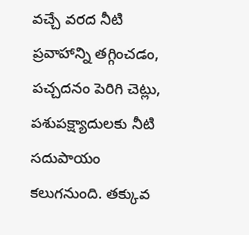వచ్చే వరద నీటి ప్రవాహాన్ని తగ్గించడం, పచ్చదనం పెరిగి చెట్లు, పశుపక్ష్యాదులకు నీటి సదుపాయం కలుగనుంది. తక్కువ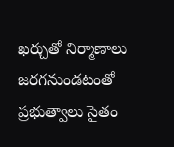ఖర్చుతో నిర్మాణాలు జరగనుండటంతో ప్రభుత్వాలు సైతం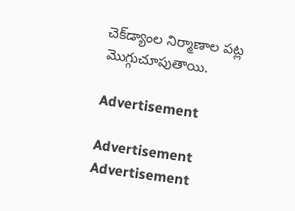చెక్‌డ్యాంల నిర్మాణాల పట్ల మొగ్గుచూపుతాయి.

Advertisement

Advertisement
Advertisement